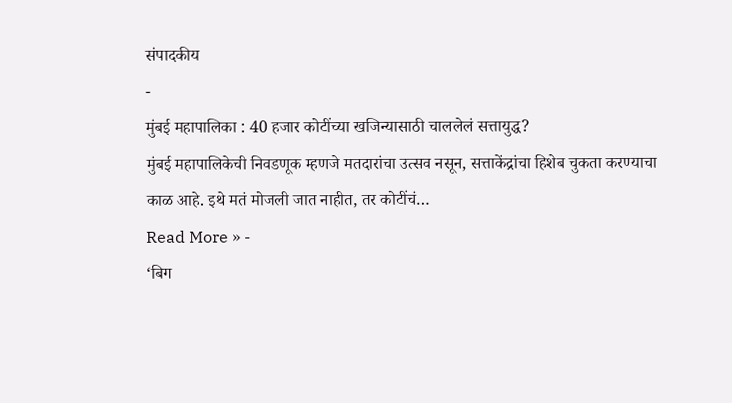संपादकीय
-
मुंबई महापालिका : 40 हजार कोटींच्या खजिन्यासाठी चाललेलं सत्तायुद्ध?
मुंबई महापालिकेची निवडणूक म्हणजे मतदारांचा उत्सव नसून, सत्ताकेंद्रांचा हिशेब चुकता करण्याचा काळ आहे. इथे मतं मोजली जात नाहीत, तर कोटींचं…
Read More » -
‘बिग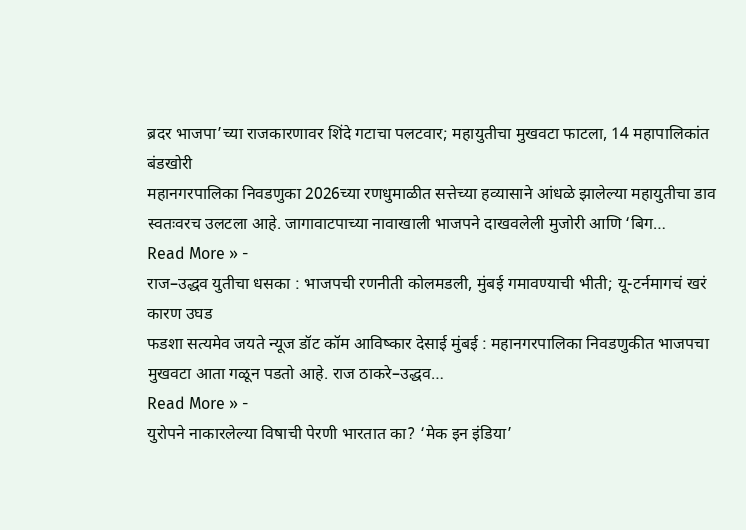ब्रदर भाजपा’च्या राजकारणावर शिंदे गटाचा पलटवार; महायुतीचा मुखवटा फाटला, 14 महापालिकांत बंडखोरी
महानगरपालिका निवडणुका 2026च्या रणधुमाळीत सत्तेच्या हव्यासाने आंधळे झालेल्या महायुतीचा डाव स्वतःवरच उलटला आहे. जागावाटपाच्या नावाखाली भाजपने दाखवलेली मुजोरी आणि ‘बिग…
Read More » -
राज–उद्धव युतीचा धसका : भाजपची रणनीती कोलमडली, मुंबई गमावण्याची भीती; यू-टर्नमागचं खरं कारण उघड
फडशा सत्यमेव जयते न्यूज डॉट कॉम आविष्कार देसाई मुंबई : महानगरपालिका निवडणुकीत भाजपचा मुखवटा आता गळून पडतो आहे. राज ठाकरे–उद्धव…
Read More » -
युरोपने नाकारलेल्या विषाची पेरणी भारतात का? ‘मेक इन इंडिया’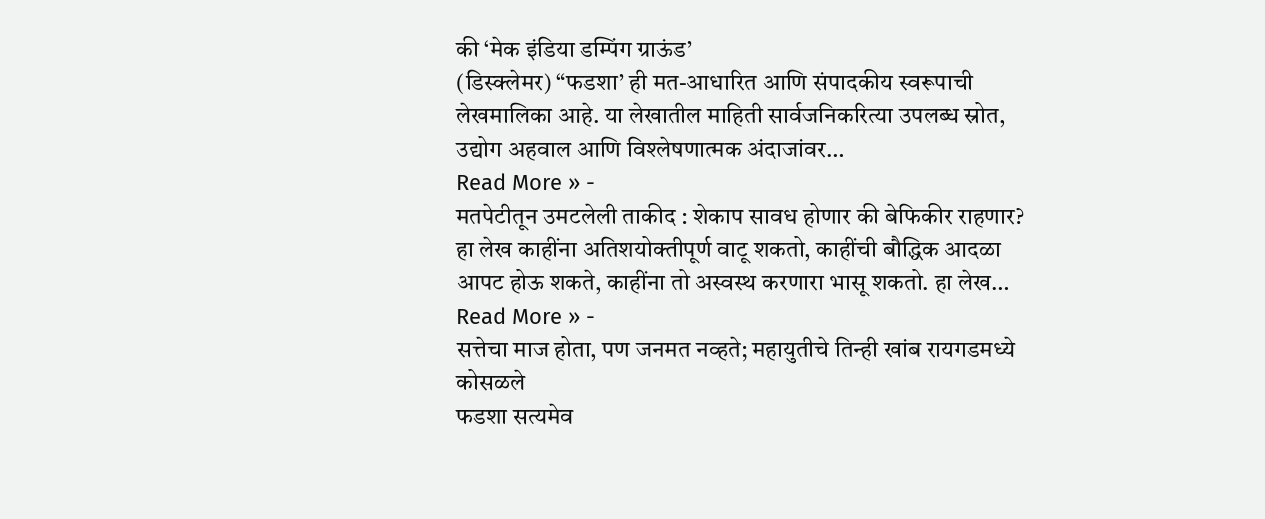की ‘मेक इंडिया डम्पिंग ग्राऊंड’
(डिस्क्लेमर) “फडशा’ ही मत-आधारित आणि संपादकीय स्वरूपाची लेखमालिका आहे. या लेखातील माहिती सार्वजनिकरित्या उपलब्ध स्रोत, उद्योग अहवाल आणि विश्लेषणात्मक अंदाजांवर…
Read More » -
मतपेटीतून उमटलेली ताकीद : शेकाप सावध होणार की बेफिकीर राहणार?
हा लेख काहींना अतिशयोक्तीपूर्ण वाटू शकतो, काहींची बौद्धिक आदळा आपट होऊ शकते, काहींना तो अस्वस्थ करणारा भासू शकतो. हा लेख…
Read More » -
सत्तेचा माज होता, पण जनमत नव्हते; महायुतीचे तिन्ही खांब रायगडमध्ये कोसळले
फडशा सत्यमेव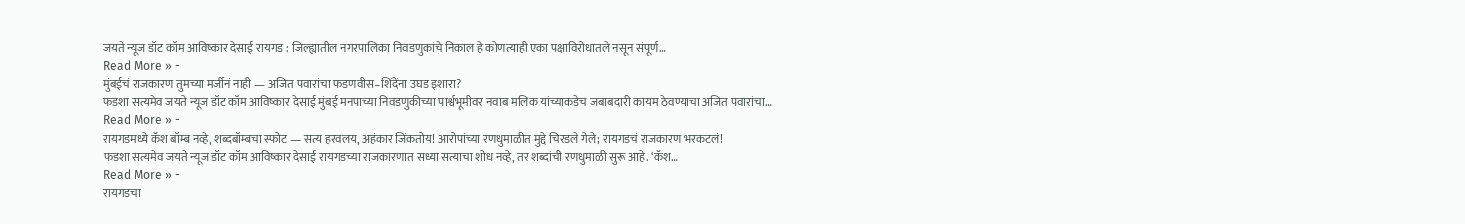जयते न्यूज डॉट कॉम आविष्कार देसाई रायगड : जिल्ह्यातील नगरपालिका निवडणुकांचे निकाल हे कोणत्याही एका पक्षाविरोधातले नसून संपूर्ण…
Read More » -
मुंबईचं राजकारण तुमच्या मर्जीनं नाही — अजित पवारांचा फडणवीस–शिंदेंना उघड इशारा?
फडशा सत्यमेव जयते न्यूज डॉट कॉम आविष्कार देसाई मुंबई मनपाच्या निवडणुकीच्या पार्श्वभूमीवर नवाब मलिक यांच्याकडेच जबाबदारी कायम ठेवण्याचा अजित पवारांचा…
Read More » -
रायगडमध्ये कॅश बॉम्ब नव्हे, शब्दबॉम्बचा स्फोट — सत्य हरवलय, अहंकार जिंकतोय! आरोपांच्या रणधुमाळीत मुद्दे चिरडले गेले; रायगडचं राजकारण भरकटलं!
फडशा सत्यमेव जयते न्यूज डॉट कॉम आविष्कार देसाई रायगडच्या राजकारणात सध्या सत्याचा शोध नव्हे, तर शब्दांची रणधुमाळी सुरू आहे. ‘कॅश…
Read More » -
रायगडचा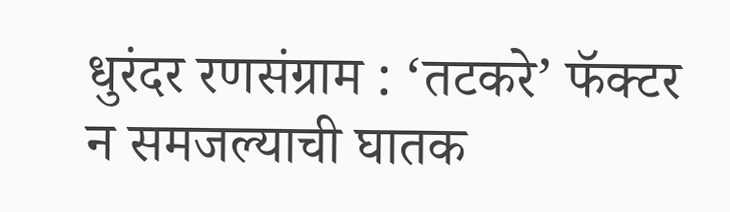धुरंदर रणसंग्राम : ‘तटकरे’ फॅक्टर न समजल्याची घातक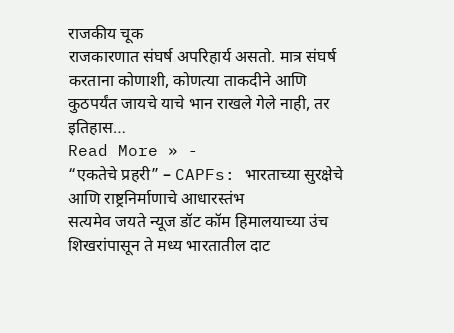राजकीय चूक
राजकारणात संघर्ष अपरिहार्य असतो. मात्र संघर्ष करताना कोणाशी, कोणत्या ताकदीने आणि कुठपर्यंत जायचे याचे भान राखले गेले नाही, तर इतिहास…
Read More » -
“एकतेचे प्रहरी” – CAPFs: भारताच्या सुरक्षेचे आणि राष्ट्रनिर्माणाचे आधारस्तंभ
सत्यमेव जयते न्यूज डॉट कॉम हिमालयाच्या उंच शिखरांपासून ते मध्य भारतातील दाट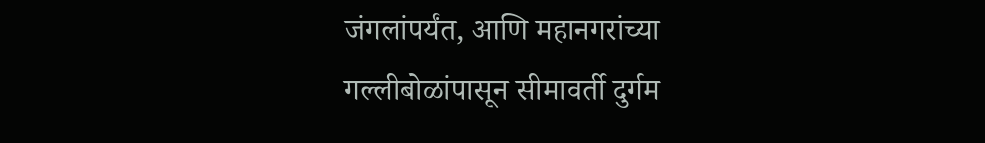जंगलांपर्यंत, आणि महानगरांच्या गल्लीबोळांपासून सीमावर्ती दुर्गम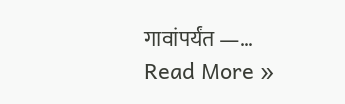गावांपर्यंत —…
Read More »